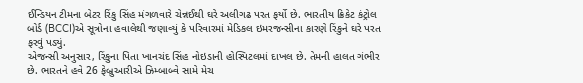ઈન્ડિયન ટીમના બેટર રિંકુ સિંહ મંગળવારે ચેન્નઈથી ઘરે અલીગઢ પરત ફર્યો છે. ભારતીય ક્રિકેટ કંટ્રોલ બોર્ડ (BCCI)એ સૂત્રોના હવાલેથી જણાવ્યું કે પરિવારમાં મેડિકલ ઇમરજન્સીના કારણે રિંકુને ઘરે પરત ફરવું પડ્યું.
એજન્સી અનુસાર, રિંકુના પિતા ખાનચંદ સિંહ નોઇડાની હોસ્પિટલમાં દાખલ છે. તેમની હાલત ગંભીર છે. ભારતને હવે 26 ફેબ્રુઆરીએ ઝિમ્બાબ્વે સામે મેચ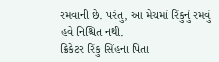રમવાની છે. પરંતુ, આ મેચમાં રિંકુનું રમવું હવે નિશ્ચિત નથી.
ક્રિકેટર રિંકુ સિંહના પિતા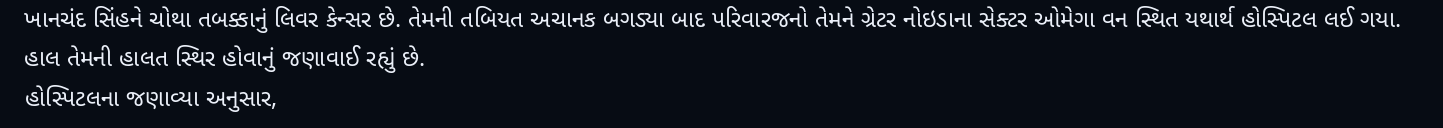ખાનચંદ સિંહને ચોથા તબક્કાનું લિવર કેન્સર છે. તેમની તબિયત અચાનક બગડ્યા બાદ પરિવારજનો તેમને ગ્રેટર નોઇડાના સેક્ટર ઓમેગા વન સ્થિત યથાર્થ હોસ્પિટલ લઈ ગયા. હાલ તેમની હાલત સ્થિર હોવાનું જણાવાઈ રહ્યું છે.
હોસ્પિટલના જણાવ્યા અનુસાર,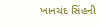ખાનચંદ સિંહની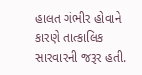હાલત ગંભીર હોવાને કારણે તાત્કાલિક સારવારની જરૂર હતી.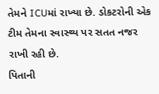તેમને ICUમાં રાખ્યા છે. ડોકટરોની એક ટીમ તેમના સ્વાસ્થ્ય પર સતત નજર રાખી રહી છે.
પિતાની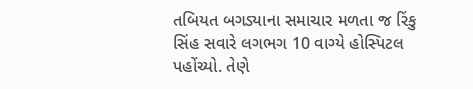તબિયત બગડ્યાના સમાચાર મળતા જ રિંકુ સિંહ સવારે લગભગ 10 વાગ્યે હોસ્પિટલ પહોંચ્યો. તેણે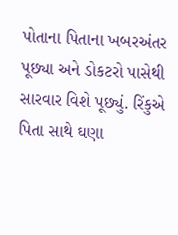પોતાના પિતાના ખબરઅંતર પૂછ્યા અને ડોકટરો પાસેથી સારવાર વિશે પૂછ્યું. રિંકુએ પિતા સાથે ઘણા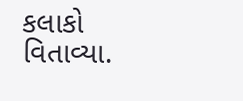કલાકો વિતાવ્યા.